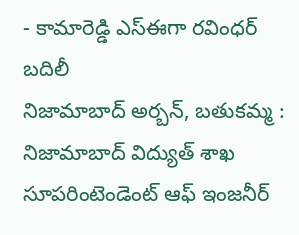- కామారెడ్డి ఎస్ఈగా రవింధర్ బదిలీ
నిజామాబాద్ అర్బన్, బతుకమ్మ : నిజామాబాద్ విద్యుత్ శాఖ సూపరింటెండెంట్ ఆఫ్ ఇంజనీర్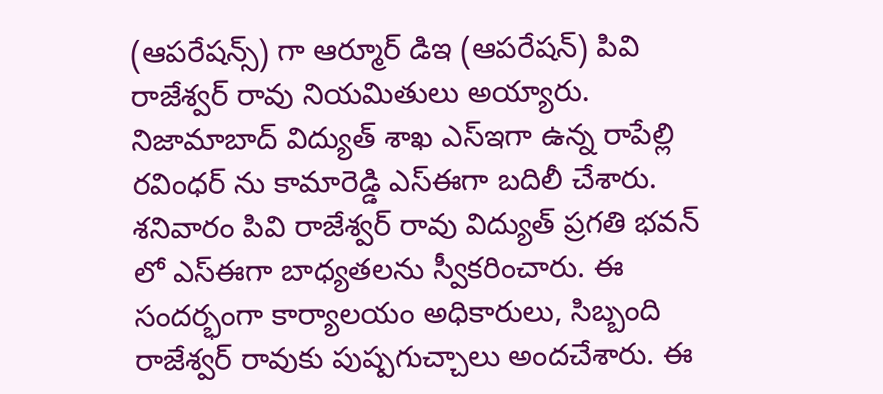(ఆపరేషన్స్) గా ఆర్మూర్ డిఇ (ఆపరేషన్) పివి రాజేశ్వర్ రావు నియమితులు అయ్యారు. నిజామాబాద్ విద్యుత్ శాఖ ఎస్ఇగా ఉన్న రాపేల్లి రవింధర్ ను కామారెడ్డి ఎస్ఈగా బదిలీ చేశారు. శనివారం పివి రాజేశ్వర్ రావు విద్యుత్ ప్రగతి భవన్ లో ఎస్ఈగా బాధ్యతలను స్వీకరించారు. ఈ సందర్భంగా కార్యాలయం అధికారులు, సిబ్బంది రాజేశ్వర్ రావుకు పుష్పగుచ్చాలు అందచేశారు. ఈ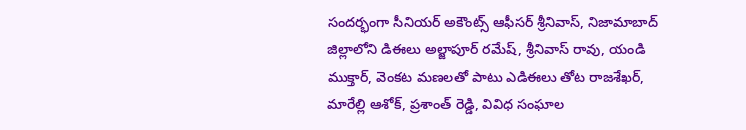సందర్భంగా సీనియర్ అకౌంట్స్ ఆఫీసర్ శ్రీనివాస్, నిజామాబాద్ జిల్లాలోని డిఈలు అల్జాపూర్ రమేష్, శ్రీనివాస్ రావు, యండి ముక్తార్, వెంకట మణలతో పాటు ఎడిఈలు తోట రాజశేఖర్, మారేల్లి ఆశోక్, ప్రశాంత్ రెడ్డి, వివిధ సంఘాల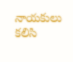నాయకులు కలిసి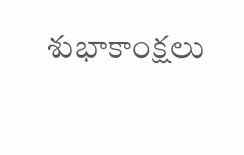శుభాకాంక్షలు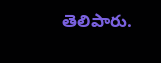తెలిపారు.